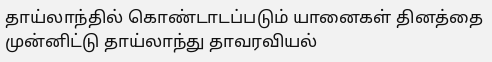தாய்லாந்தில் கொண்டாடப்படும் யானைகள் தினத்தை முன்னிட்டு தாய்லாந்து தாவரவியல்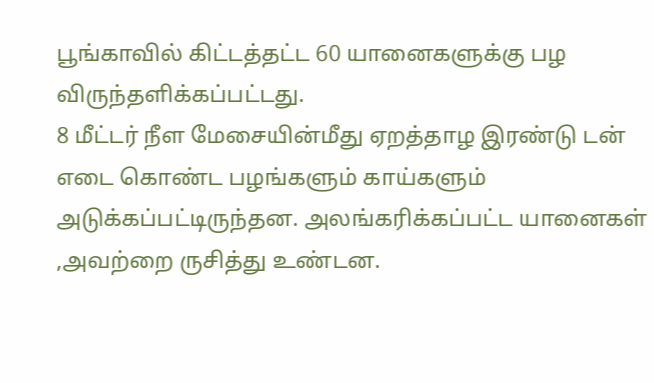பூங்காவில் கிட்டத்தட்ட 60 யானைகளுக்கு பழ விருந்தளிக்கப்பட்டது.
8 மீட்டர் நீள மேசையின்மீது ஏறத்தாழ இரண்டு டன் எடை கொண்ட பழங்களும் காய்களும் அடுக்கப்பட்டிருந்தன. அலங்கரிக்கப்பட்ட யானைகள் ,அவற்றை ருசித்து உண்டன.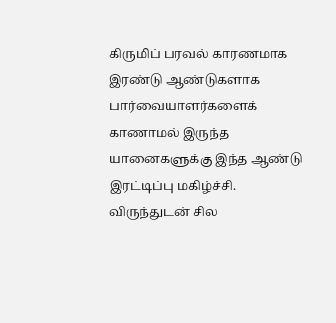கிருமிப் பரவல் காரணமாக இரண்டு ஆண்டுகளாக பார்வையாளர்களைக் காணாமல் இருந்த யானைகளுக்கு இந்த ஆண்டு இரட்டிப்பு மகிழ்ச்சி. விருந்துடன் சில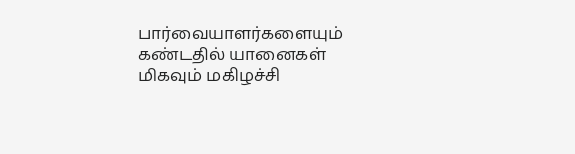பார்வையாளர்களையும் கண்டதில் யானைகள் மிகவும் மகிழச்சி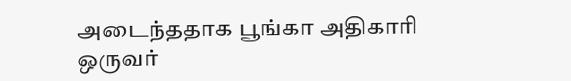அடைந்ததாக பூங்கா அதிகாரி ஒருவர்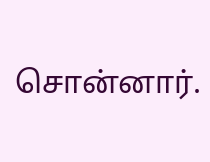சொன்னார்.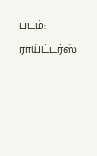படம்: ராய்ட்டர்ஸ்